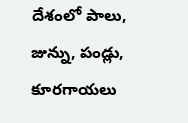దేశంలో పాలు, జున్ను, పండ్లు, కూరగాయలు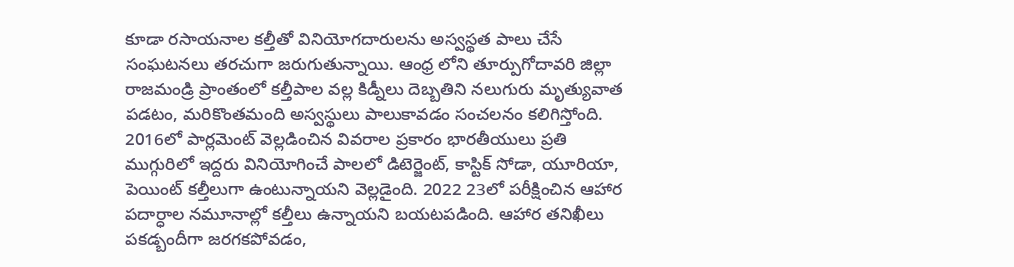కూడా రసాయనాల కల్తీతో వినియోగదారులను అస్వస్థత పాలు చేసే సంఘటనలు తరచుగా జరుగుతున్నాయి. ఆంధ్ర లోని తూర్పుగోదావరి జిల్లా రాజమండ్రి ప్రాంతంలో కల్తీపాల వల్ల కిడ్నీలు దెబ్బతిని నలుగురు మృత్యువాత పడటం, మరికొంతమంది అస్వస్థులు పాలుకావడం సంచలనం కలిగిస్తోంది. 2016లో పార్లమెంట్ వెల్లడించిన వివరాల ప్రకారం భారతీయులు ప్రతి ముగ్గురిలో ఇద్దరు వినియోగించే పాలలో డిటెర్జెంట్, కాస్టిక్ సోడా, యూరియా, పెయింట్ కల్తీలుగా ఉంటున్నాయని వెల్లడైంది. 2022 23లో పరీక్షించిన ఆహార పదార్ధాల నమూనాల్లో కల్తీలు ఉన్నాయని బయటపడింది. ఆహార తనిఖీలు పకడ్బందీగా జరగకపోవడం,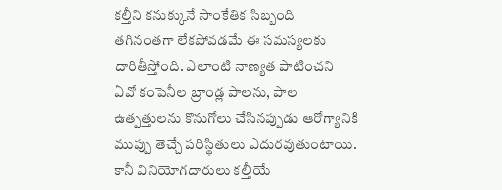కల్తీని కనుక్కునే సాంకేతిక సిబ్బంది తగినంతగా లేకపోవడమే ఈ సమస్యలకు దారితీస్తోంది. ఎలాంటి నాణ్యత పాటించని ఏవో కంపెనీల బ్రాండ్ల పాలను, పాల ఉత్పత్తులను కొనుగోలు చేసినప్పుడు ఆరోగ్యానికి ముప్పు తెచ్చే పరిస్థితులు ఎదురవుతుంటాయి.
కానీ వినియోగదారులు కల్తీయే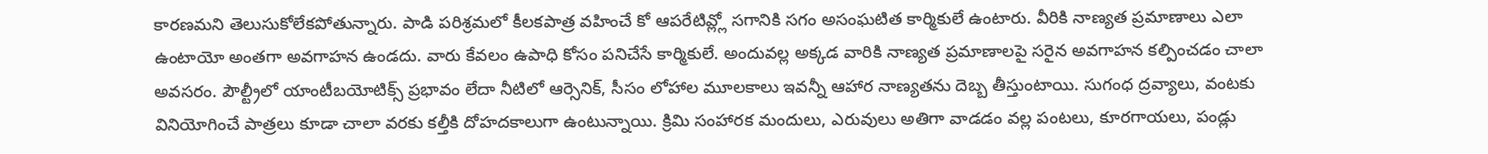కారణమని తెలుసుకోలేకపోతున్నారు. పాడి పరిశ్రమలో కీలకపాత్ర వహించే కో ఆపరేటివ్ల్లో సగానికి సగం అసంఘటిత కార్మికులే ఉంటారు. వీరికి నాణ్యత ప్రమాణాలు ఎలా ఉంటాయో అంతగా అవగాహన ఉండదు. వారు కేవలం ఉపాధి కోసం పనిచేసే కార్మికులే. అందువల్ల అక్కడ వారికి నాణ్యత ప్రమాణాలపై సరైన అవగాహన కల్పించడం చాలా అవసరం. పౌల్ట్రీలో యాంటీబయోటిక్స్ ప్రభావం లేదా నీటిలో ఆర్సెనిక్, సీసం లోహాల మూలకాలు ఇవన్నీ ఆహార నాణ్యతను దెబ్బ తీస్తుంటాయి. సుగంధ ద్రవ్యాలు, వంటకు వినియోగించే పాత్రలు కూడా చాలా వరకు కల్తీకి దోహదకాలుగా ఉంటున్నాయి. క్రిమి సంహారక మందులు, ఎరువులు అతిగా వాడడం వల్ల పంటలు, కూరగాయలు, పండ్లు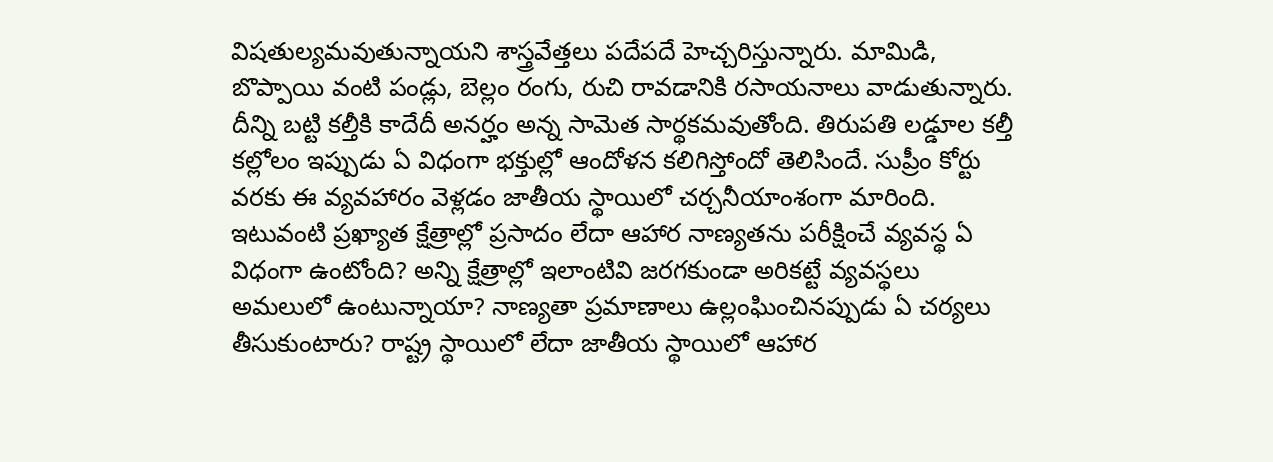విషతుల్యమవుతున్నాయని శాస్త్రవేత్తలు పదేపదే హెచ్చరిస్తున్నారు. మామిడి, బొప్పాయి వంటి పండ్లు, బెల్లం రంగు, రుచి రావడానికి రసాయనాలు వాడుతున్నారు. దీన్ని బట్టి కల్తీకి కాదేదీ అనర్హం అన్న సామెత సార్థకమవుతోంది. తిరుపతి లడ్డూల కల్తీ కల్లోలం ఇప్పుడు ఏ విధంగా భక్తుల్లో ఆందోళన కలిగిస్తోందో తెలిసిందే. సుప్రీం కోర్టు వరకు ఈ వ్యవహారం వెళ్లడం జాతీయ స్థాయిలో చర్చనీయాంశంగా మారింది. ఇటువంటి ప్రఖ్యాత క్షేత్రాల్లో ప్రసాదం లేదా ఆహార నాణ్యతను పరీక్షించే వ్యవస్థ ఏ విధంగా ఉంటోంది? అన్ని క్షేత్రాల్లో ఇలాంటివి జరగకుండా అరికట్టే వ్యవస్థలు అమలులో ఉంటున్నాయా? నాణ్యతా ప్రమాణాలు ఉల్లంఘించినప్పుడు ఏ చర్యలు తీసుకుంటారు? రాష్ట్ర స్థాయిలో లేదా జాతీయ స్థాయిలో ఆహార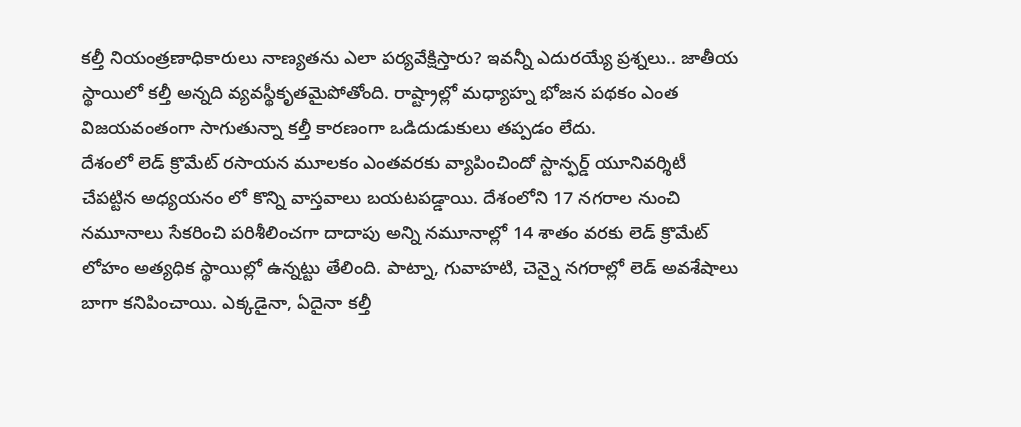కల్తీ నియంత్రణాధికారులు నాణ్యతను ఎలా పర్యవేక్షిస్తారు? ఇవన్నీ ఎదురయ్యే ప్రశ్నలు.. జాతీయ స్థాయిలో కల్తీ అన్నది వ్యవస్థీకృతమైపోతోంది. రాష్ట్రాల్లో మధ్యాహ్న భోజన పథకం ఎంత విజయవంతంగా సాగుతున్నా కల్తీ కారణంగా ఒడిదుడుకులు తప్పడం లేదు.
దేశంలో లెడ్ క్రొమేట్ రసాయన మూలకం ఎంతవరకు వ్యాపించిందో స్టాన్ఫర్డ్ యూనివర్శిటీ చేపట్టిన అధ్యయనం లో కొన్ని వాస్తవాలు బయటపడ్డాయి. దేశంలోని 17 నగరాల నుంచి నమూనాలు సేకరించి పరిశీలించగా దాదాపు అన్ని నమూనాల్లో 14 శాతం వరకు లెడ్ క్రొమేట్ లోహం అత్యధిక స్థాయిల్లో ఉన్నట్టు తేలింది. పాట్నా, గువాహటి, చెన్నై నగరాల్లో లెడ్ అవశేషాలు బాగా కనిపించాయి. ఎక్కడైనా, ఏదైనా కల్తీ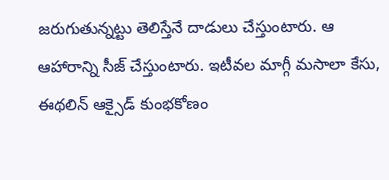జరుగుతున్నట్టు తెలిస్తేనే దాడులు చేస్తుంటారు. ఆ ఆహారాన్ని సీజ్ చేస్తుంటారు. ఇటీవల మాగ్గీ మసాలా కేసు, ఈథలిన్ ఆక్సైడ్ కుంభకోణం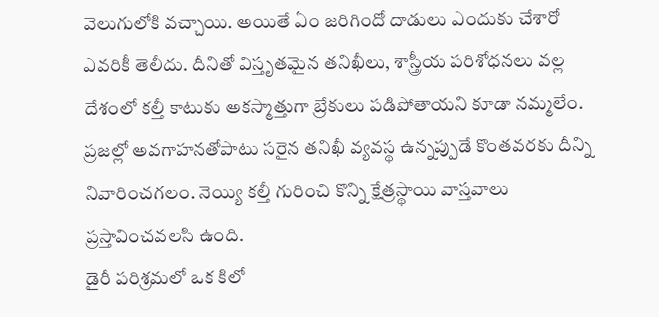వెలుగులోకి వచ్చాయి. అయితే ఏం జరిగిందో దాడులు ఎందుకు చేశారో ఎవరికీ తెలీదు. దీనితో విస్తృతమైన తనిఖీలు, శాస్త్రీయ పరిశోధనలు వల్ల దేశంలో కల్తీ కాటుకు అకస్మాత్తుగా బ్రేకులు పడిపోతాయని కూడా నమ్మలేం. ప్రజల్లో అవగాహనతోపాటు సరైన తనిఖీ వ్యవస్థ ఉన్నప్పుడే కొంతవరకు దీన్ని నివారించగలం. నెయ్యి కల్తీ గురించి కొన్ని క్షేత్రస్థాయి వాస్తవాలు ప్రస్తావించవలసి ఉంది.
డైరీ పరిశ్రమలో ఒక కిలో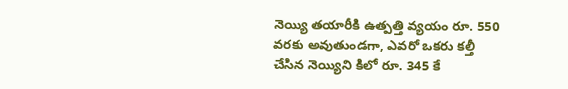నెయ్యి తయారీకి ఉత్పత్తి వ్యయం రూ. 550 వరకు అవుతుండగా, ఎవరో ఒకరు కల్తీ చేసిన నెయ్యిని కిలో రూ. 345 కే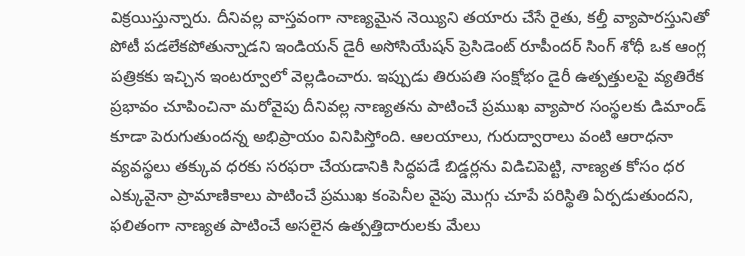విక్రయిస్తున్నారు. దీనివల్ల వాస్తవంగా నాణ్యమైన నెయ్యిని తయారు చేసే రైతు, కల్తీ వ్యాపారస్తునితో పోటీ పడలేకపోతున్నాడని ఇండియన్ డైరీ అసోసియేషన్ ప్రెసిడెంట్ రూపీందర్ సింగ్ శోధీ ఒక ఆంగ్ల పత్రికకు ఇచ్చిన ఇంటర్వూలో వెల్లడించారు. ఇప్పుడు తిరుపతి సంక్షోభం డైరీ ఉత్పత్తులపై వ్యతిరేక ప్రభావం చూపించినా మరోవైపు దీనివల్ల నాణ్యతను పాటించే ప్రముఖ వ్యాపార సంస్థలకు డిమాండ్ కూడా పెరుగుతుందన్న అభిప్రాయం వినిపిస్తోంది. ఆలయాలు, గురుద్వారాలు వంటి ఆరాధనా వ్యవస్థలు తక్కువ ధరకు సరఫరా చేయడానికి సిద్ధపడే బిడ్డర్లను విడిచిపెట్టి, నాణ్యత కోసం ధర ఎక్కువైనా ప్రామాణికాలు పాటించే ప్రముఖ కంపెనీల వైపు మొగ్గు చూపే పరిస్థితి ఏర్పడుతుందని, ఫలితంగా నాణ్యత పాటించే అసలైన ఉత్పత్తిదారులకు మేలు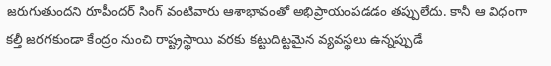జరుగుతుందని రూపీందర్ సింగ్ వంటివారు ఆశాభావంతో అభిప్రాయంపడడం తప్పులేదు. కానీ ఆ విధంగా కల్తీ జరగకుండా కేంద్రం నుంచి రాష్ట్రస్థాయి వరకు కట్టుదిట్టమైన వ్యవస్థలు ఉన్నప్పుడే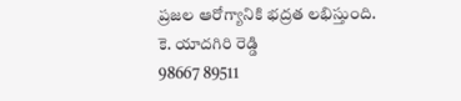ప్రజల ఆరోగ్యానికి భద్రత లభిస్తుంది.
కె. యాదగిరి రెడ్డి
98667 89511